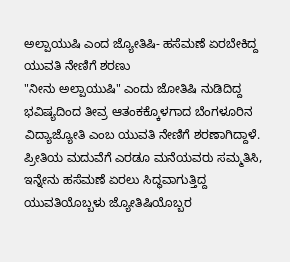ಅಲ್ಪಾಯುಷಿ ಎಂದ ಜ್ಯೋತಿಷಿ- ಹಸೆಮಣೆ ಏರಬೇಕಿದ್ದ ಯುವತಿ ನೇಣಿಗೆ ಶರಣು
"ನೀನು ಅಲ್ಪಾಯುಷಿ" ಎಂದು ಜೋತಿಷಿ ನುಡಿದಿದ್ದ ಭವಿಷ್ಯದಿಂದ ತೀವ್ರ ಆತಂಕಕ್ಕೊಳಗಾದ ಬೆಂಗಳೂರಿನ ವಿದ್ಯಾಜ್ಯೋತಿ ಎಂಬ ಯುವತಿ ನೇಣಿಗೆ ಶರಣಾಗಿದ್ದಾಳೆ.
ಪ್ರೀತಿಯ ಮದುವೆಗೆ ಎರಡೂ ಮನೆಯವರು ಸಮ್ಮತಿಸಿ, ಇನ್ನೇನು ಹಸೆಮಣೆ ಏರಲು ಸಿದ್ಧವಾಗುತ್ತಿದ್ದ ಯುವತಿಯೊಬ್ಬಳು ಜ್ಯೋತಿಷಿಯೊಬ್ಬರ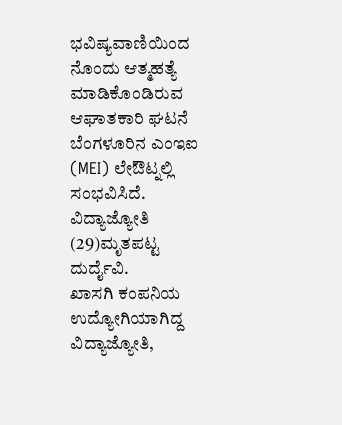ಭವಿಷ್ಯವಾಣಿಯಿಂದ ನೊಂದು ಆತ್ಮಹತ್ಯೆ ಮಾಡಿಕೊಂಡಿರುವ ಆಘಾತಕಾರಿ ಘಟನೆ ಬೆಂಗಳೂರಿನ ಎಂಇಐ (MEI) ಲೇಔಟ್ನಲ್ಲಿ ಸಂಭವಿಸಿದೆ. ವಿದ್ಯಾಜ್ಯೋತಿ (29)ಮೃತಪಟ್ಟ ದುರ್ದೈವಿ.
ಖಾಸಗಿ ಕಂಪನಿಯ ಉದ್ಯೋಗಿಯಾಗಿದ್ದ ವಿದ್ಯಾಜ್ಯೋತಿ,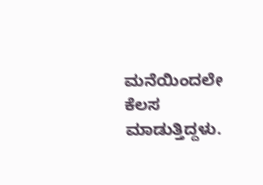ಮನೆಯಿಂದಲೇ ಕೆಲಸ ಮಾಡುತ್ತಿದ್ದಳು.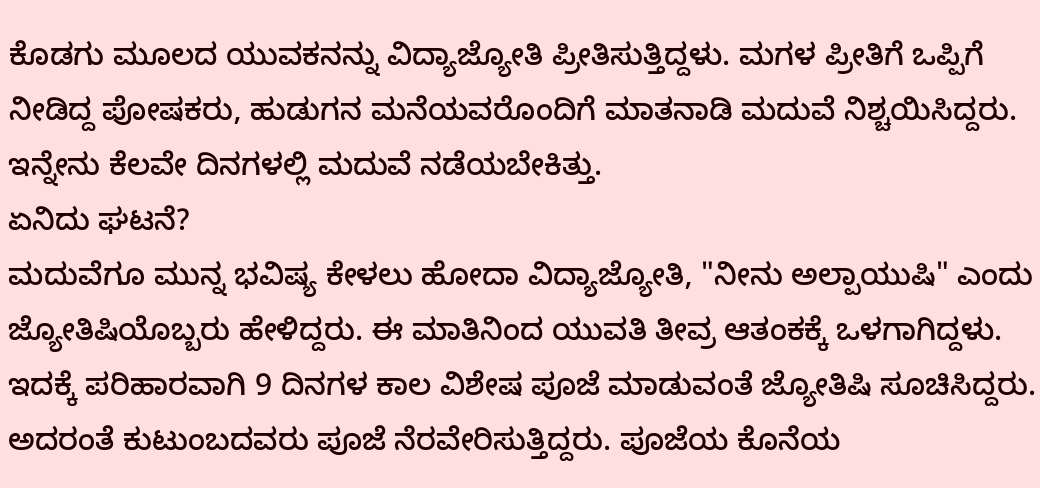ಕೊಡಗು ಮೂಲದ ಯುವಕನನ್ನು ವಿದ್ಯಾಜ್ಯೋತಿ ಪ್ರೀತಿಸುತ್ತಿದ್ದಳು. ಮಗಳ ಪ್ರೀತಿಗೆ ಒಪ್ಪಿಗೆ ನೀಡಿದ್ದ ಪೋಷಕರು, ಹುಡುಗನ ಮನೆಯವರೊಂದಿಗೆ ಮಾತನಾಡಿ ಮದುವೆ ನಿಶ್ಚಯಿಸಿದ್ದರು. ಇನ್ನೇನು ಕೆಲವೇ ದಿನಗಳಲ್ಲಿ ಮದುವೆ ನಡೆಯಬೇಕಿತ್ತು.
ಏನಿದು ಘಟನೆ?
ಮದುವೆಗೂ ಮುನ್ನ ಭವಿಷ್ಯ ಕೇಳಲು ಹೋದಾ ವಿದ್ಯಾಜ್ಯೋತಿ, "ನೀನು ಅಲ್ಪಾಯುಷಿ" ಎಂದು ಜ್ಯೋತಿಷಿಯೊಬ್ಬರು ಹೇಳಿದ್ದರು. ಈ ಮಾತಿನಿಂದ ಯುವತಿ ತೀವ್ರ ಆತಂಕಕ್ಕೆ ಒಳಗಾಗಿದ್ದಳು. ಇದಕ್ಕೆ ಪರಿಹಾರವಾಗಿ 9 ದಿನಗಳ ಕಾಲ ವಿಶೇಷ ಪೂಜೆ ಮಾಡುವಂತೆ ಜ್ಯೋತಿಷಿ ಸೂಚಿಸಿದ್ದರು. ಅದರಂತೆ ಕುಟುಂಬದವರು ಪೂಜೆ ನೆರವೇರಿಸುತ್ತಿದ್ದರು. ಪೂಜೆಯ ಕೊನೆಯ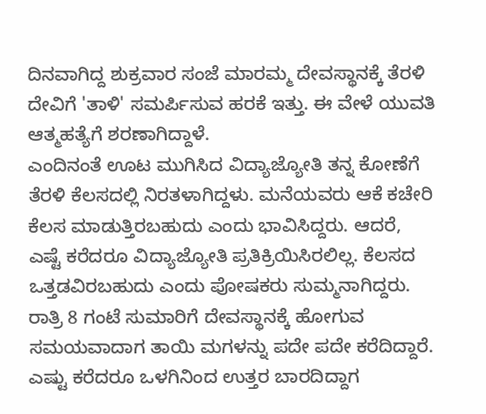ದಿನವಾಗಿದ್ದ ಶುಕ್ರವಾರ ಸಂಜೆ ಮಾರಮ್ಮ ದೇವಸ್ಥಾನಕ್ಕೆ ತೆರಳಿ ದೇವಿಗೆ 'ತಾಳಿ' ಸಮರ್ಪಿಸುವ ಹರಕೆ ಇತ್ತು. ಈ ವೇಳೆ ಯುವತಿ ಆತ್ಮಹತ್ಯೆಗೆ ಶರಣಾಗಿದ್ದಾಳೆ.
ಎಂದಿನಂತೆ ಊಟ ಮುಗಿಸಿದ ವಿದ್ಯಾಜ್ಯೋತಿ ತನ್ನ ಕೋಣೆಗೆ ತೆರಳಿ ಕೆಲಸದಲ್ಲಿ ನಿರತಳಾಗಿದ್ದಳು. ಮನೆಯವರು ಆಕೆ ಕಚೇರಿ ಕೆಲಸ ಮಾಡುತ್ತಿರಬಹುದು ಎಂದು ಭಾವಿಸಿದ್ದರು. ಆದರೆ, ಎಷ್ಟೆ ಕರೆದರೂ ವಿದ್ಯಾಜ್ಯೋತಿ ಪ್ರತಿಕ್ರಿಯಿಸಿರಲಿಲ್ಲ. ಕೆಲಸದ ಒತ್ತಡವಿರಬಹುದು ಎಂದು ಪೋಷಕರು ಸುಮ್ಮನಾಗಿದ್ದರು.
ರಾತ್ರಿ 8 ಗಂಟೆ ಸುಮಾರಿಗೆ ದೇವಸ್ಥಾನಕ್ಕೆ ಹೋಗುವ ಸಮಯವಾದಾಗ ತಾಯಿ ಮಗಳನ್ನು ಪದೇ ಪದೇ ಕರೆದಿದ್ದಾರೆ. ಎಷ್ಟು ಕರೆದರೂ ಒಳಗಿನಿಂದ ಉತ್ತರ ಬಾರದಿದ್ದಾಗ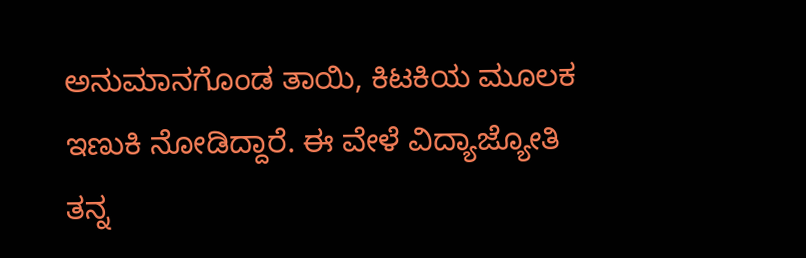ಅನುಮಾನಗೊಂಡ ತಾಯಿ, ಕಿಟಕಿಯ ಮೂಲಕ ಇಣುಕಿ ನೋಡಿದ್ದಾರೆ. ಈ ವೇಳೆ ವಿದ್ಯಾಜ್ಯೋತಿ ತನ್ನ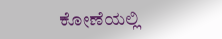ಕೋಣೆಯಲ್ಲಿ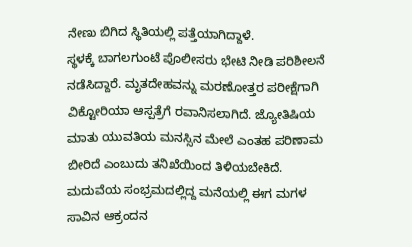ನೇಣು ಬಿಗಿದ ಸ್ಥಿತಿಯಲ್ಲಿ ಪತ್ತೆಯಾಗಿದ್ದಾಳೆ.
ಸ್ಥಳಕ್ಕೆ ಬಾಗಲಗುಂಟೆ ಪೊಲೀಸರು ಭೇಟಿ ನೀಡಿ ಪರಿಶೀಲನೆ ನಡೆಸಿದ್ದಾರೆ. ಮೃತದೇಹವನ್ನು ಮರಣೋತ್ತರ ಪರೀಕ್ಷೆಗಾಗಿ ವಿಕ್ಟೋರಿಯಾ ಆಸ್ಪತ್ರೆಗೆ ರವಾನಿಸಲಾಗಿದೆ. ಜ್ಯೋತಿಷಿಯ ಮಾತು ಯುವತಿಯ ಮನಸ್ಸಿನ ಮೇಲೆ ಎಂತಹ ಪರಿಣಾಮ ಬೀರಿದೆ ಎಂಬುದು ತನಿಖೆಯಿಂದ ತಿಳಿಯಬೇಕಿದೆ. ಮದುವೆಯ ಸಂಭ್ರಮದಲ್ಲಿದ್ದ ಮನೆಯಲ್ಲಿ ಈಗ ಮಗಳ ಸಾವಿನ ಆಕ್ರಂದನ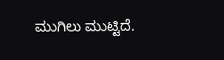ಮುಗಿಲು ಮುಟ್ಟಿದೆ.